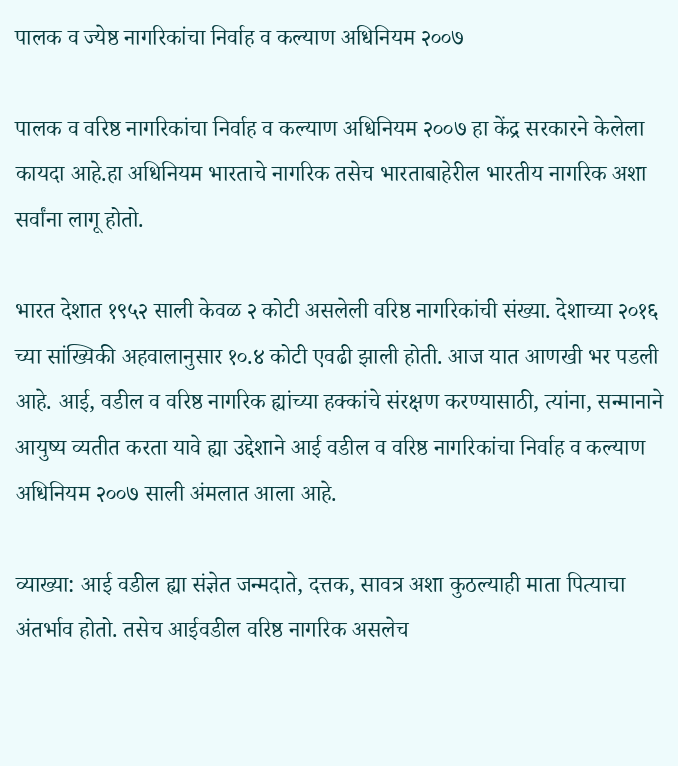पालक व ज्येष्ठ नागरिकांचा निर्वाह व कल्याण अधिनियम २००७

पालक व वरिष्ठ नागरिकांचा निर्वाह व कल्याण अधिनियम २००७ हा केंद्र सरकारने केलेला कायदा आहे.हा अधिनियम भारताचे नागरिक तसेच भारताबाहेरील भारतीय नागरिक अशा सर्वांना लागू होतो.

भारत देशात १९५२ साली केवळ २ कोटी असलेली वरिष्ठ नागरिकांची संख्या. देशाच्या २०१६ च्या सांख्यिकी अहवालानुसार १०.४ कोटी एवढी झाली होती. आज यात आणखी भर पडली आहे. आई, वडील व वरिष्ठ नागरिक ह्यांच्या हक्कांचे संरक्षण करण्यासाठी, त्यांना, सन्मानाने आयुष्य व्यतीत करता यावे ह्या उद्देशाने आई वडील व वरिष्ठ नागरिकांचा निर्वाह व कल्याण अधिनियम २००७ साली अंमलात आला आहे.

व्याख्या: आई वडील ह्या संज्ञेत जन्मदाते, दत्तक, सावत्र अशा कुठल्याही माता पित्याचा अंतर्भाव होतो. तसेच आईवडील वरिष्ठ नागरिक असलेच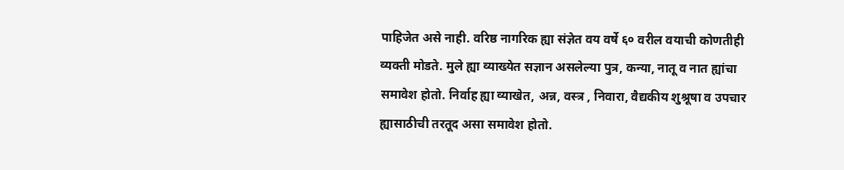पाहिजेत असे नाही. वरिष्ठ नागरिक ह्या संज्ञेत वय वर्षे ६० वरील वयाची कोणतीही व्यक्ती मोडते. मुले ह्या व्याख्येत सज्ञान असलेल्या पुत्र, कन्या, नातू व नात ह्यांचा समावेश होतो. निर्वाह ह्या व्याखेत, अन्न, वस्त्र , निवारा, वैद्यकीय शुश्रूषा व उपचार ह्यासाठीची तरतूद असा समावेश होतो.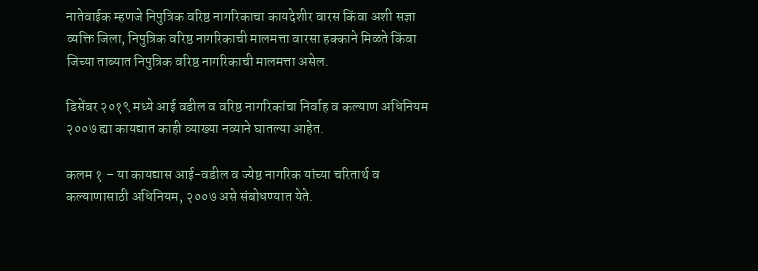नातेवाईक म्हणजे निपुत्रिक वरिष्ठ नागरिकाचा कायदेशीर वारस किंवा अशी सज्ञा व्यक्ति जिला, निपुत्रिक वरिष्ठ नागरिकाची मालमत्ता वारसा हक्काने मिळते किंवा जिच्या ताब्यात निपुत्रिक वरिष्ठ नागरिकाची मालमत्ता असेल.

डिसेंबर २०१९ मध्ये आई वडील व वरिष्ठ नागरिकांचा निर्वाह व कल्याण अधिनियम २००७ ह्या कायद्यात काही व्याख्या नव्याने घातल्या आहेत.

कलम १ – या कायद्यास आई-वडील व ज्येष्ठ नागरिक यांच्या चरितार्थ व कल्याणासाठी अधिनियम, २००७ असे संबोधण्यात येते.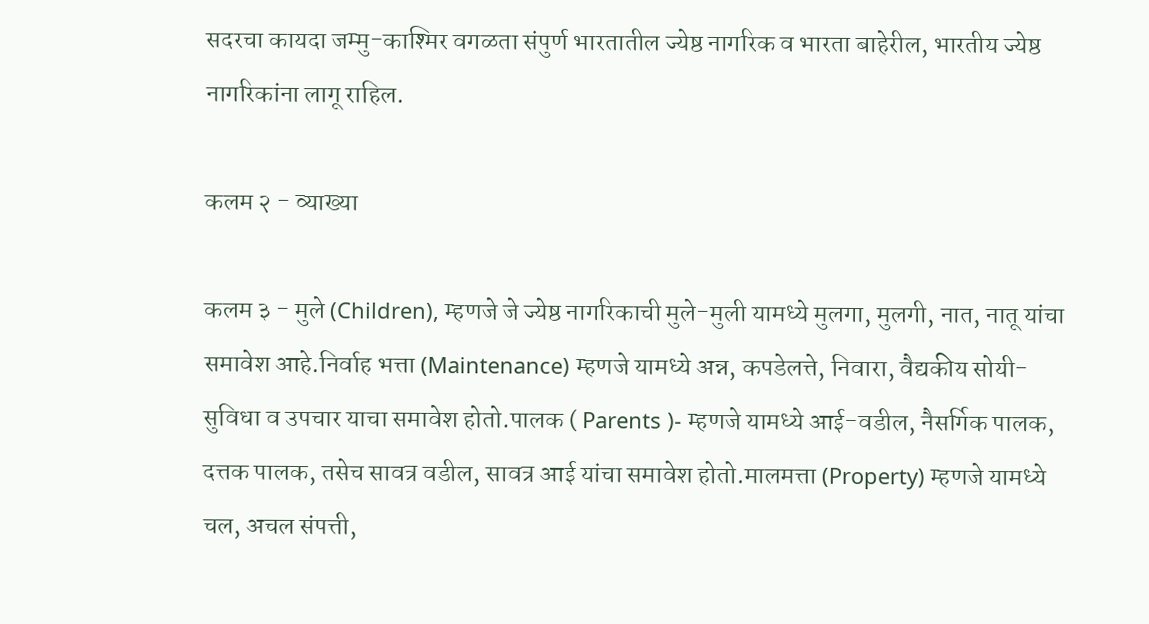सदरचा कायदा जम्मु-काश्मिर वगळता संपुर्ण भारतातील ज्येष्ठ नागरिक व भारता बाहेरील, भारतीय ज्येष्ठ नागरिकांना लागू राहिल.

कलम २ - व्याख्या

कलम ३ - मुले (Children), म्हणजे जे ज्येष्ठ नागरिकाची मुले-मुली यामध्ये मुलगा, मुलगी, नात, नातू यांचा समावेश आहे.निर्वाह भत्ता (Maintenance) म्हणजे यामध्ये अन्न, कपडेलत्ते, निवारा, वैद्यकीय सोयी-सुविधा व उपचार याचा समावेश होतो.पालक ( Parents )- म्हणजे यामध्ये आई-वडील, नैसर्गिक पालक, दत्तक पालक, तसेच सावत्र वडील, सावत्र आई यांचा समावेश होतो.मालमत्ता (Property) म्हणजे यामध्ये चल, अचल संपत्ती,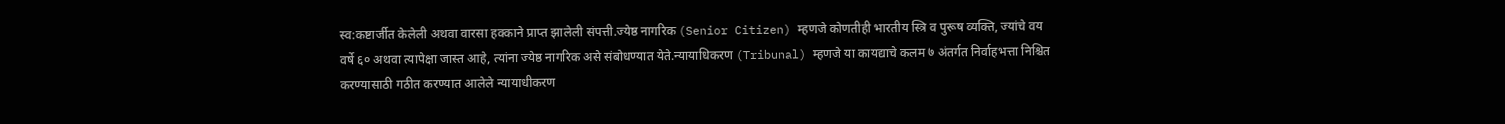स्व:कष्टार्जीत केलेली अथवा वारसा हक्काने प्राप्त झालेली संपत्ती.ज्येष्ठ नागरिक (Senior Citizen) म्हणजे कोणतीही भारतीय स्त्रि व पुरूष व्यक्ति, ज्यांचे वय वर्षे ६० अथवा त्यापेक्षा जास्त आहे, त्यांना ज्येष्ठ नागरिक असे संबोधण्यात येते.न्यायाधिकरण (Tribunal) म्हणजे या कायद्याचे कलम ७ अंतर्गत निर्वाहभत्ता निश्चित करण्यासाठी गठीत करण्यात आलेले न्यायाधीकरण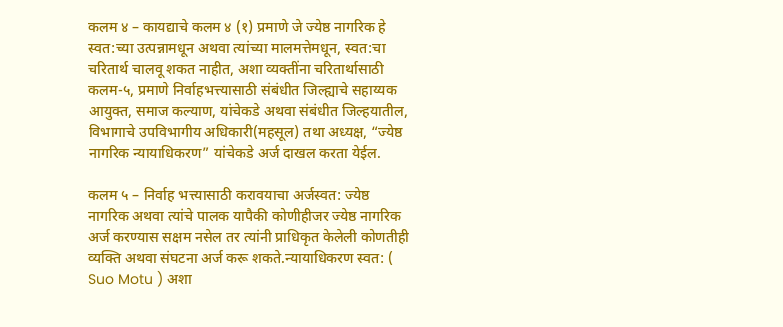कलम ४ – कायद्याचे कलम ४ (१) प्रमाणे जे ज्येष्ठ नागरिक हे स्वत:च्या उत्पन्नामधून अथवा त्यांच्या मालमत्तेमधून, स्वत:चा चरितार्थ चालवू शकत नाहीत, अशा व्यक्तींना चरितार्थासाठी कलम-५, प्रमाणे निर्वाहभत्त्यासाठी संबंधीत जिल्ह्याचे सहाय्यक आयुक्त, समाज कल्याण, यांचेकडे अथवा संबंधीत जिल्हयातील, विभागाचे उपविभागीय अधिकारी(महसूल) तथा अध्यक्ष, “ज्येष्ठ नागरिक न्यायाधिकरण” यांचेकडे अर्ज दाखल करता येईल.

कलम ५ – निर्वाह भत्त्यासाठी करावयाचा अर्जस्वत: ज्येष्ठ नागरिक अथवा त्यांचे पालक यापैकी कोणीहीजर ज्येष्ठ नागरिक अर्ज करण्यास सक्षम नसेल तर त्यांनी प्राधिकृत केलेली कोणतीही व्यक्ति अथवा संघटना अर्ज करू शकते.न्यायाधिकरण स्वत: ( Suo Motu ) अशा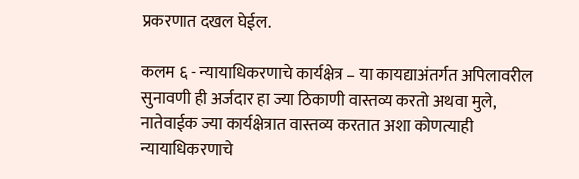प्रकरणात दखल घेईल.

कलम ६ - न्यायाधिकरणाचे कार्यक्षेत्र – या कायद्याअंतर्गत अपिलावरील सुनावणी ही अर्जदार हा ज्या ठिकाणी वास्तव्य करतो अथवा मुले, नातेवाईक ज्या कार्यक्षेत्रात वास्तव्य करतात अशा कोणत्याही न्यायाधिकरणाचे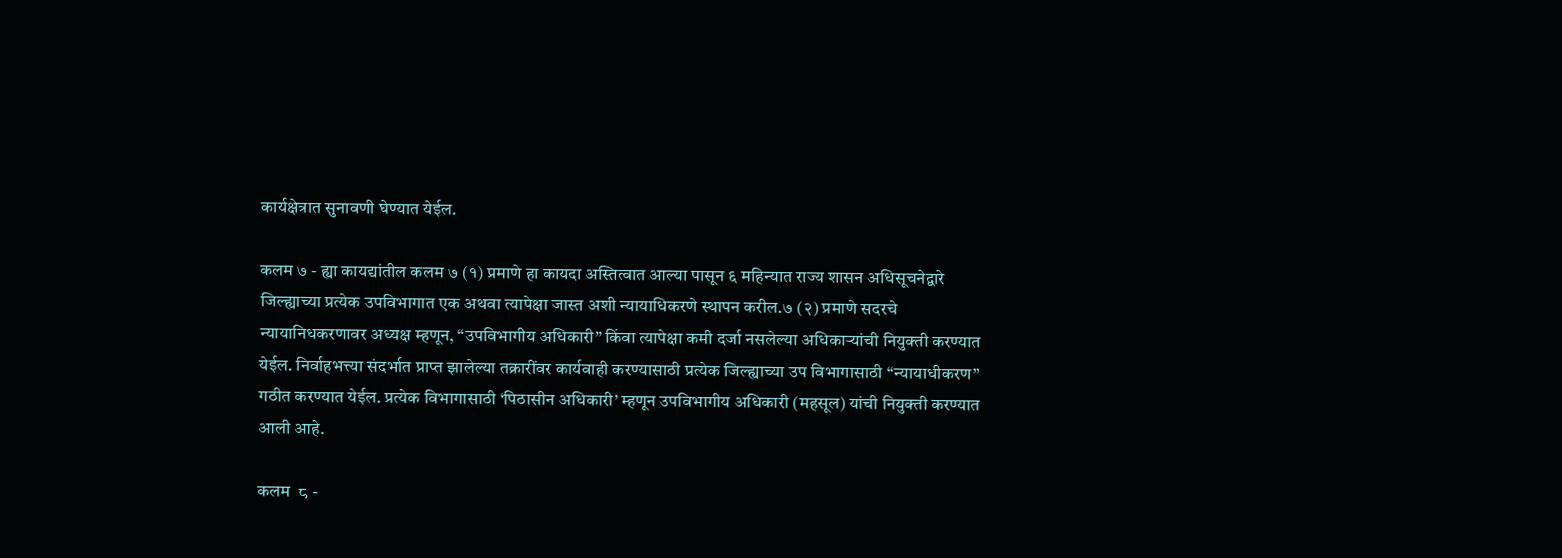कार्यक्षेत्रात सुनावणी घेण्यात येईल.

कलम ७ - ह्या कायद्यांतील कलम ७ (१) प्रमाणे हा कायदा अस्तित्वात आल्या पासून ६ महिन्यात राज्य शासन अधिसूचनेद्वारे जिल्ह्याच्या प्रत्येक उपविभागात एक अथवा त्यापेक्षा जास्त अशी न्यायाधिकरणे स्थापन करील.७ (२) प्रमाणे सदरचे न्यायानिधकरणावर अध्यक्ष म्हणून, “उपविभागीय अधिकारी” किंवा त्यापेक्षा कमी दर्जा नसलेल्या अधिकाऱ्यांची नियुक्ती करण्यात येईल. निर्वाहभत्त्या संदर्भात प्राप्त झालेल्या तक्रारींवर कार्यवाही करण्यासाठी प्रत्येक जिल्ह्याच्या उप विभागासाठी “न्यायाधीकरण” गठीत करण्यात येईल. प्रत्येक विभागासाठी ‘पिठासीन अधिकारी’ म्हणून उपविभागीय अधिकारी (महसूल) यांची नियुक्ती करण्यात आली आहे.

कलम  ८ -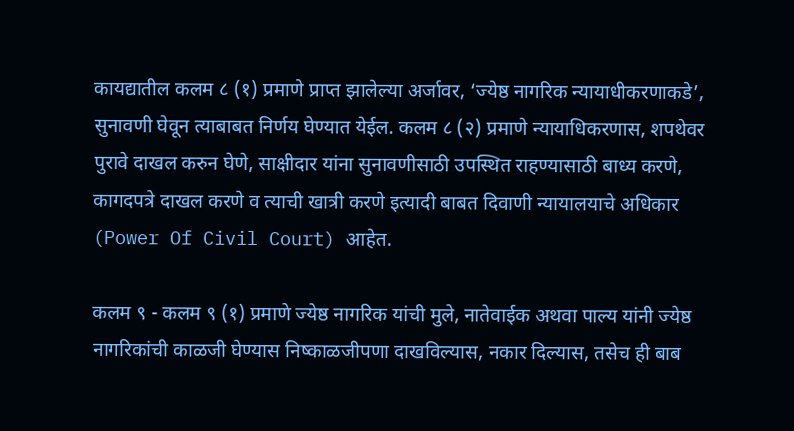कायद्यातील कलम ८ (१) प्रमाणे प्राप्त झालेल्या अर्जावर, ‘ज्येष्ठ नागरिक न्यायाधीकरणाकडे’, सुनावणी घेवून त्याबाबत निर्णय घेण्यात येईल. कलम ८ (२) प्रमाणे न्यायाधिकरणास, शपथेवर पुरावे दाखल करुन घेणे, साक्षीदार यांना सुनावणीसाठी उपस्थित राहण्यासाठी बाध्य करणे, कागदपत्रे दाखल करणे व त्याची खात्री करणे इत्यादी बाबत दिवाणी न्यायालयाचे अधिकार (Power Of Civil Court) आहेत.

कलम ९ - कलम ९ (१) प्रमाणे ज्येष्ठ नागरिक यांची मुले, नातेवाईक अथवा पाल्य यांनी ज्येष्ठ नागरिकांची काळजी घेण्यास निष्काळजीपणा दाखविल्यास, नकार दिल्यास, तसेच ही बाब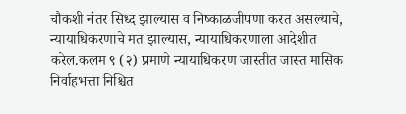चौकशी नंतर सिध्द झाल्यास व निष्काळजीपणा करत असल्याचे, न्यायाधिकरणाचे मत झाल्यास, न्यायाधिकरणाला आदेशीत करेल.कलम ९ (२) प्रमाणे न्यायाधिकरण जास्तीत जास्त मासिक निर्वाहभत्ता निश्चित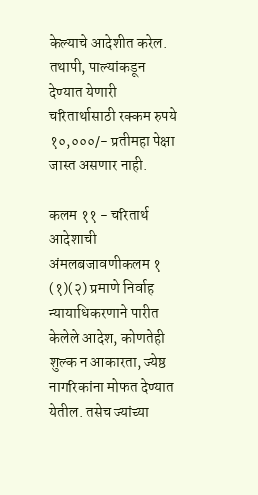केल्याचे आदेशीत करेल. तथापी, पाल्यांकडून देण्यात येणारी चरितार्थासाठी रक्कम रुपये १०,०००/- प्रतीमहा पेक्षा जास्त असणार नाही.

कलम ११ - चरितार्थ आदेशाची अंमलबजावणीकलम १ (१)(२) प्रमाणे निर्वाह न्यायाधिकरणाने पारीत केलेले आदेश, कोणतेही शुल्क न आकारता, ज्येष्ठ नागरिकांना मोफत देण्यात येतील. तसेच ज्यांच्या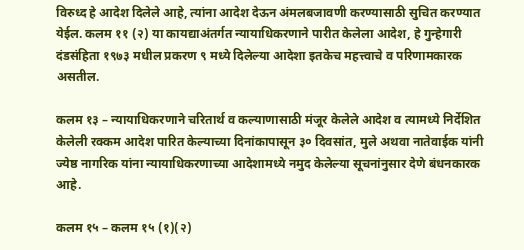विरुध्द हे आदेश दिलेले आहे, त्यांना आदेश देऊन अंमलबजावणी करण्यासाठी सुचित करण्यात येईल. कलम ११ (२) या कायद्याअंतर्गत न्यायाधिकरणाने पारीत केलेला आदेश, हे गुन्हेगारी दंडसंहिता १९७३ मधील प्रकरण ९ मध्ये दिलेल्या आदेशा इतकेच महत्त्वाचे व परिणामकारक असतील.

कलम १३ – न्यायाधिकरणाने चरितार्थ व कल्याणासाठी मंजूर केलेले आदेश व त्यामध्ये निर्देशित केलेली रक्कम आदेश पारित केल्याच्या दिनांकापासून ३० दिवसांत, मुले अथवा नातेवाईक यांनी ज्येष्ठ नागरिक यांना न्यायाधिकरणाच्या आदेशामध्ये नमुद केलेल्या सूचनांनुसार देणे बंधनकारक आहे.

कलम १५ – कलम १५ (१)(२)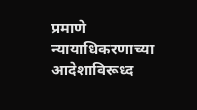प्रमाणे न्यायाधिकरणाच्या आदेशाविरूध्द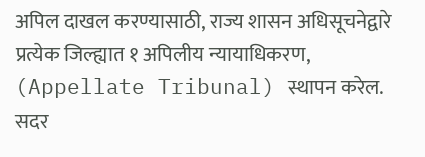अपिल दाखल करण्यासाठी, राज्य शासन अधिसूचनेद्वारे प्रत्येक जिल्ह्यात १ अपिलीय न्यायाधिकरण, (Appellate Tribunal) स्थापन करेल. सदर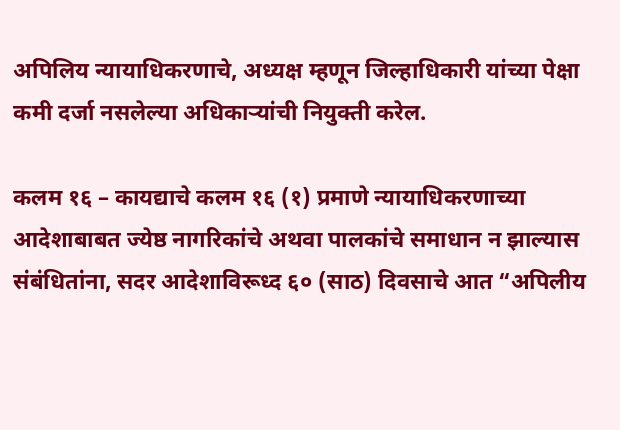अपिलिय न्यायाधिकरणाचे, अध्यक्ष म्हणून जिल्हाधिकारी यांच्या पेक्षा कमी दर्जा नसलेल्या अधिकाऱ्यांची नियुक्ती करेल.

कलम १६ – कायद्याचे कलम १६ (१) प्रमाणे न्यायाधिकरणाच्या आदेशाबाबत ज्येष्ठ नागरिकांचे अथवा पालकांचे समाधान न झाल्यास संबंधितांना, सदर आदेशाविरूध्द ६० (साठ) दिवसाचे आत “अपिलीय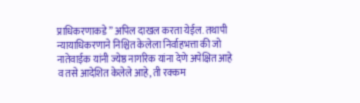प्राधिकरणाकडे” अपिल दाखल करता येईल. तथापी न्यायाधिकरणाने निश्चित केलेला निर्वाहभत्ता की जो नातेवाईक यांनी ज्येष्ठ नागरिक यांना देणे अपेक्षित आहे व तसे आदेशित केलेले आहे, ती रक्कम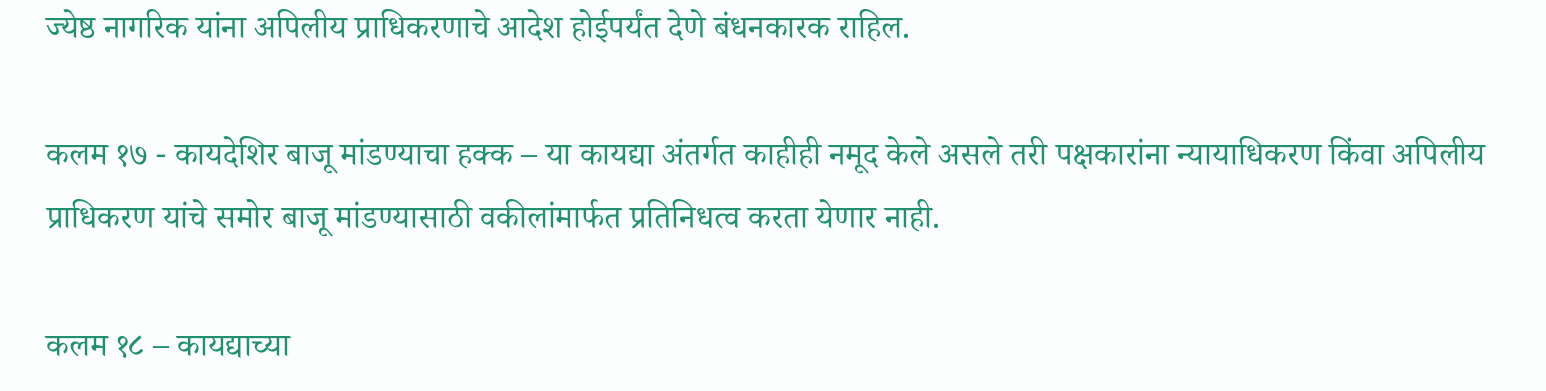ज्येष्ठ नागरिक यांना अपिलीय प्राधिकरणाचे आदेश होईपर्यंत देणे बंधनकारक राहिल.

कलम १७ - कायदेशिर बाजू मांडण्याचा हक्क – या कायद्या अंतर्गत काहीही नमूद केले असले तरी पक्षकारांना न्यायाधिकरण किंवा अपिलीय प्राधिकरण यांचे समोर बाजू मांडण्यासाठी वकीलांमार्फत प्रतिनिधत्व करता येणार नाही.

कलम १८ – कायद्याच्या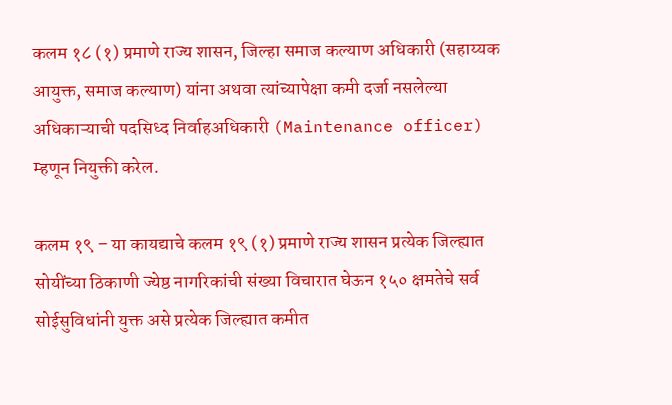कलम १८ (१) प्रमाणे राज्य शासन, जिल्हा समाज कल्याण अधिकारी (सहाय्यक आयुक्त, समाज कल्याण) यांना अथवा त्यांच्यापेक्षा कमी दर्जा नसलेल्या अधिकाऱ्याची पदसिध्द निर्वाहअधिकारी (Maintenance officer) म्हणून नियुक्ती करेल.

कलम १९ – या कायद्याचे कलम १९ (१) प्रमाणे राज्य शासन प्रत्येक जिल्ह्यात सोयींच्या ठिकाणी ज्येष्ठ नागरिकांची संख्या विचारात घेऊन १५० क्षमतेचे सर्व सोईसुविधांनी युक्त असे प्रत्येक जिल्ह्यात कमीत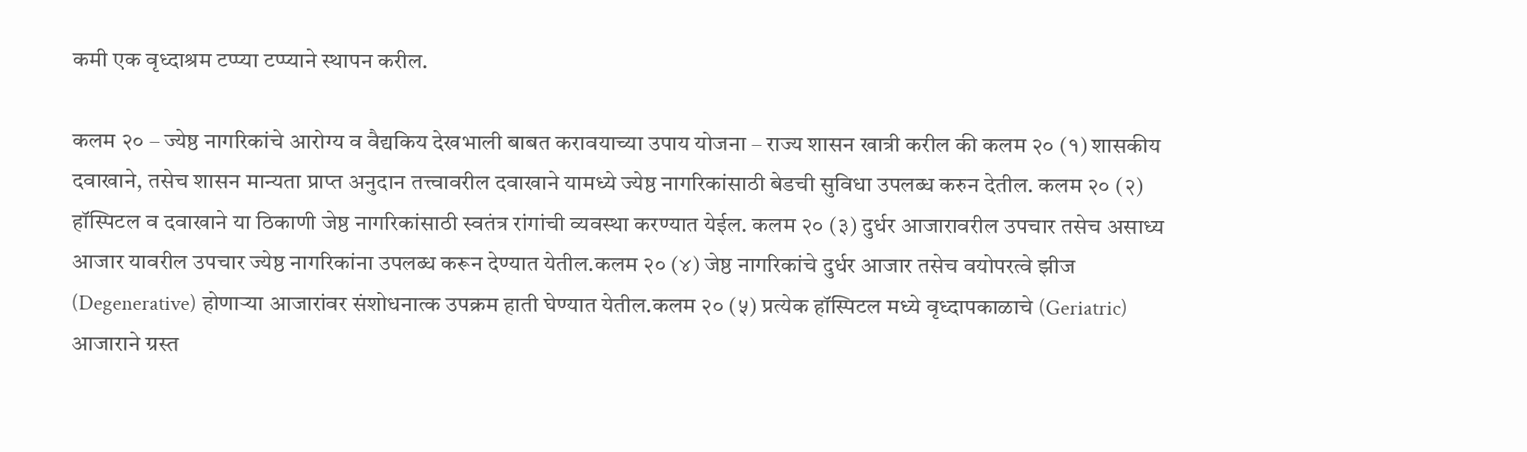कमी एक वृध्दाश्रम टप्प्या टप्प्याने स्थापन करील.

कलम २० – ज्येष्ठ नागरिकांचे आरोग्य व वैद्यकिय देखभाली बाबत करावयाच्या उपाय योजना – राज्य शासन खात्री करील की कलम २० (१) शासकीय दवाखाने, तसेच शासन मान्यता प्राप्त अनुदान तत्त्वावरील दवाखाने यामध्ये ज्येष्ठ नागरिकांसाठी बेडची सुविधा उपलब्ध करुन देतील. कलम २० (२) हॉस्पिटल व दवाखाने या ठिकाणी जेष्ठ नागरिकांसाठी स्वतंत्र रांगांची व्यवस्था करण्यात येईल. कलम २० (३) दुर्धर आजारावरील उपचार तसेच असाध्य आजार यावरील उपचार ज्येष्ठ नागरिकांना उपलब्ध करून देण्यात येतील.कलम २० (४) जेष्ठ नागरिकांचे दुर्धर आजार तसेच वयोपरत्वे झीज (Degenerative) होणाऱ्या आजारांवर संशोधनात्क उपक्रम हाती घेण्यात येतील.कलम २० (५) प्रत्येक हॉस्पिटल मध्ये वृध्दापकाळाचे (Geriatric) आजाराने ग्रस्त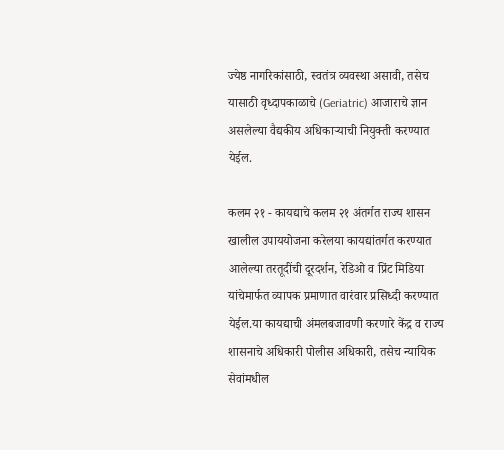ज्येष्ठ नागरिकांसाठी, स्वतंत्र व्यवस्था असावी, तसेच यासाठी वृध्दापकाळाचे (Geriatric) आजाराचे ज्ञान असलेल्या वैद्यकीय अधिकाऱ्याची नियुक्ती करण्यात येईल.

कलम २१ - कायद्याचे कलम २१ अंतर्गत राज्य शासन खालील उपाययोजना करेलया कायद्यांतर्गत करण्यात आलेल्या तरतूदींची दूरदर्शन, रेडिओ व प्रिंट मिडिया यांचेमार्फत व्यापक प्रमाणात वारंवार प्रसिध्दी करण्यात येईल.या कायद्याची अंमलबजावणी करणारे केंद्र व राज्य शासनाचे अधिकारी पोलीस अधिकारी, तसेच न्यायिक सेवांमधील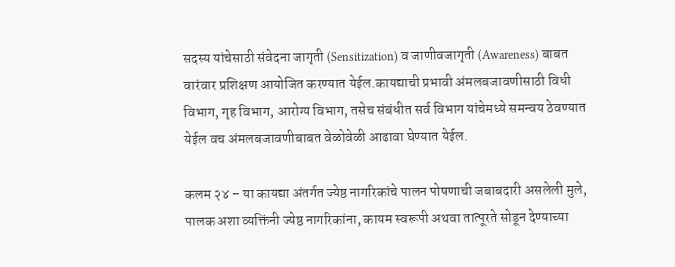सदस्य यांचेसाठी संवेदना जागृती (Sensitization) व जाणीवजागृती (Awareness) बाबत वारंवार प्रशिक्षण आयोजित करण्यात येईल.कायद्याची प्रभावी अंमलबजावणीसाठी विधी विभाग, गृह विभाग, आरोग्य विभाग, तसेच संबंधीत सर्व विभाग यांचेमध्ये समन्वय ठेवण्यात येईल वच अंमलबजावणीबाबत वेळोवेळी आढावा घेण्यात येईल.

कलम २४ – या कायद्या अंतर्गत ज्येष्ठ नागरिकांचे पालन पोषणाची जबाबदारी असलेली मुले, पालक अशा व्यक्तिंनी ज्येष्ठ नागरिकांना, कायम स्वरूपी अथवा तात्पूरते सोडून देण्याच्या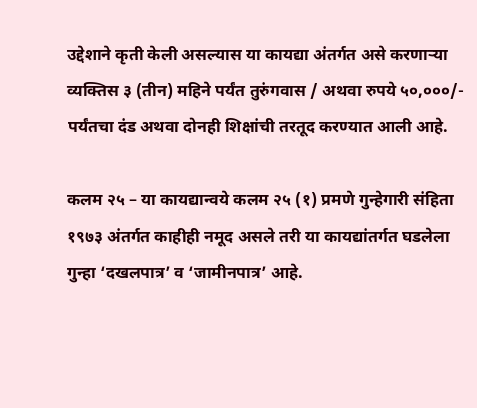उद्देशाने कृती केली असल्यास या कायद्या अंतर्गत असे करणाऱ्या व्यक्तिस ३ (तीन) महिने पर्यंत तुरुंगवास / अथवा रुपये ५०,०००/- पर्यंतचा दंड अथवा दोनही शिक्षांची तरतूद करण्यात आली आहे.

कलम २५ – या कायद्यान्वये कलम २५ (१) प्रमणे गुन्हेगारी संहिता १९७३ अंतर्गत काहीही नमूद असले तरी या कायद्यांतर्गत घडलेला गुन्हा ‘दखलपात्र’ व ‘जामीनपात्र’ आहे.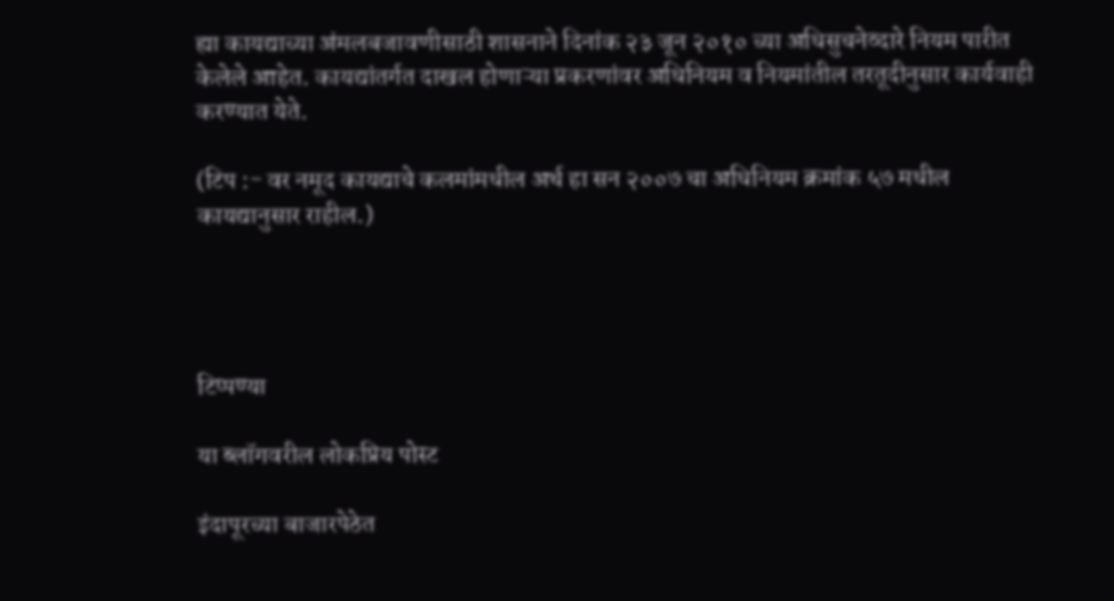ह्या कायद्याच्या अंमलबजावणीसाठी शासनाने दिनांक २३ जून २०१० च्या अधिसुचनेव्दारे नियम पारीत केलेले आहेत. कायद्यांतर्गत दाखल होणाऱ्या प्रकरणांवर अधिनियम व नियमांतील तरतूदीनुसार कार्यवाही करण्यात येते.

(टिप :- वर नमूद कायद्याचे कलमांमधील अर्थ हा सन २००७ चा अधिनियम क्रमांक ५७ मधील कायद्यानुसार राहील.)




टिप्पण्या

या ब्लॉगवरील लोकप्रिय पोस्ट

इंदापूरच्या बाजारपेठेत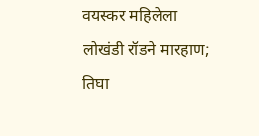वयस्कर महिलेला लोखंडी रॉडने मारहाण; तिघा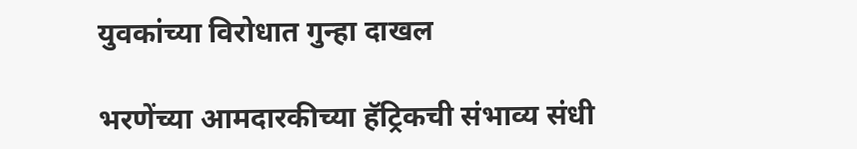युवकांच्या विरोधात गुन्हा दाखल

भरणेंच्या आमदारकीच्या हॅट्रिकची संभाव्य संधी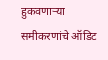हुकवणाऱ्या समीकरणांचे ऑडिट